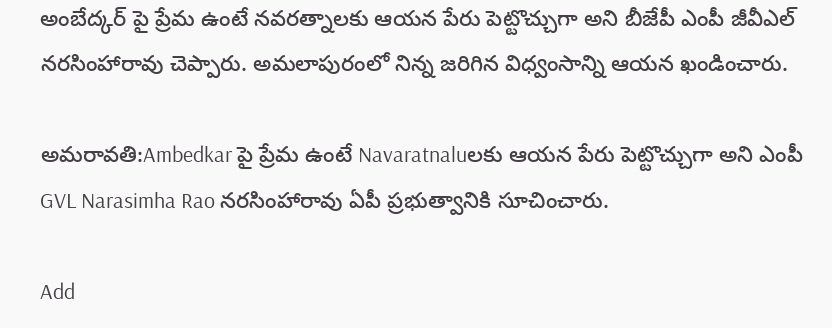అంబేద్కర్ పై ప్రేమ ఉంటే నవరత్నాలకు ఆయన పేరు పెట్టొచ్చుగా అని బీజేపీ ఎంపీ జీవీఎల్ నరసింహారావు చెప్పారు. అమలాపురంలో నిన్న జరిగిన విధ్వంసాన్ని ఆయన ఖండించారు.

అమరావతి:Ambedkar పై ప్రేమ ఉంటే Navaratnaluలకు ఆయన పేరు పెట్టొచ్చుగా అని ఎంపీ GVL Narasimha Rao నరసింహారావు ఏపీ ప్రభుత్వానికి సూచించారు.

Add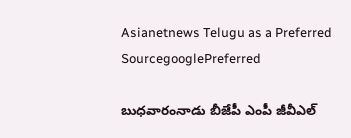Asianetnews Telugu as a Preferred SourcegooglePreferred

బుధవారంనాడు బీజేపీ ఎంపీ జీవీఎల్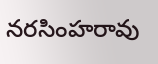నరసింహరావు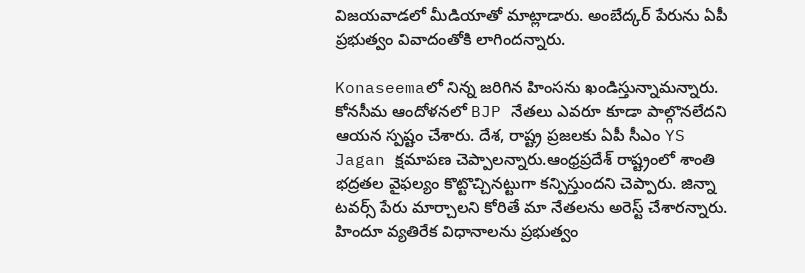విజయవాడలో మీడియాతో మాట్లాడారు. అంబేద్కర్ పేరును ఏపీ ప్రభుత్వం వివాదంతోకి లాగిందన్నారు.

Konaseemaలో నిన్న జరిగిన హింసను ఖండిస్తున్నామన్నారు. కోనసీమ ఆందోళనలో BJP నేతలు ఎవరూ కూడా పాల్గొనలేదని ఆయన స్పష్టం చేశారు. దేశ, రాష్ట్ర ప్రజలకు ఏపీ సీఎం YS Jagan క్షమాపణ చెప్పాలన్నారు.ఆంధ్రప్రదేశ్ రాష్ట్రంలో శాంతి భద్రతల వైఫల్యం కొట్టొచ్చినట్టుగా కన్పిస్తుందని చెప్పారు. జిన్నా టవర్స్ పేరు మార్చాలని కోరితే మా నేతలను అరెస్ట్ చేశారన్నారు. హిందూ వ్యతిరేక విధానాలను ప్రభుత్వం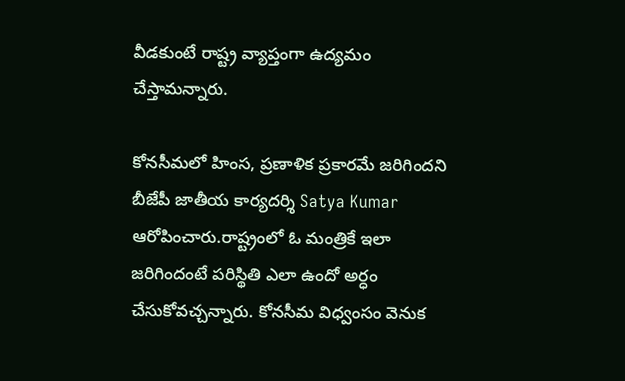వీడకుంటే రాష్ట్ర వ్యాప్తంగా ఉద్యమం చేస్తామన్నారు.

కోనసీమలో హింస, ప్రణాళిక ప్రకారమే జరిగిందని బీజేపీ జాతీయ కార్యదర్శి Satya Kumar ఆరోపించారు.రాష్ట్రంలో ఓ మంత్రికే ఇలా జరిగిందంటే పరిస్థితి ఎలా ఉందో అర్ధం చేసుకోవచ్చన్నారు. కోనసీమ విధ్వంసం వెనుక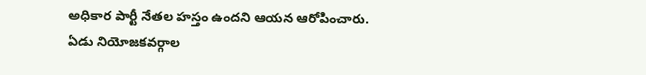అధికార పార్టీ నేతల హస్తం ఉందని ఆయన ఆరోపించారు. ఏడు నియోజకవర్గాల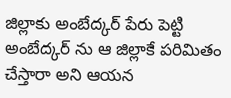జిల్లాకు అంబేద్కర్ పేరు పెట్టి అంబేద్కర్ ను ఆ జిల్లాకే పరిమితం చేస్తారా అని ఆయన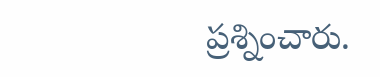ప్రశ్నించారు.